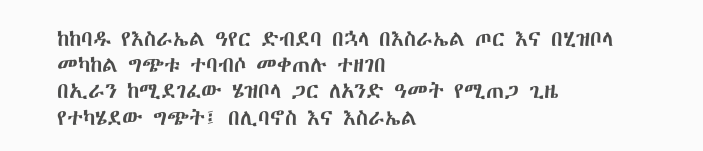ከከባዱ የእስራኤል ዓየር ድብደባ በኋላ በእስራኤል ጦር እና በሂዝቦላ መካከል ግጭቱ ተባብሶ መቀጠሉ ተዘገበ
በኢራን ከሚደገፈው ሄዝቦላ ጋር ለአንድ ዓመት የሚጠጋ ጊዜ የተካሄደው ግጭት፤ በሊባኖስ እና እስራኤል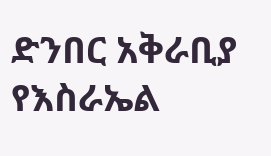ድንበር አቅራቢያ የእስራኤል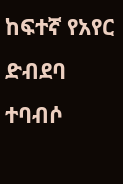ከፍተኛ የአየር ድብደባ ተባብሶ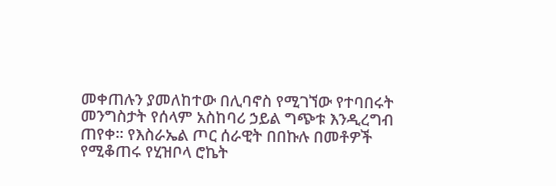መቀጠሉን ያመለከተው በሊባኖስ የሚገኘው የተባበሩት መንግስታት የሰላም አስከባሪ ኃይል ግጭቱ እንዲረግብ ጠየቀ። የእስራኤል ጦር ሰራዊት በበኩሉ በመቶዎች የሚቆጠሩ የሂዝቦላ ሮኬት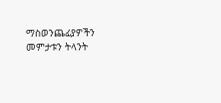ማስወንጨፊያዎችን መምታቱን ትላንት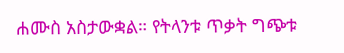ሐሙስ አስታውቋል። የትላንቱ ጥቃት ግጭቱ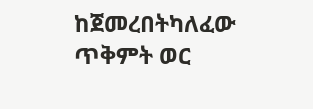ከጀመረበትካለፈው ጥቅምት ወር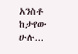አንስቶ ከታየው ሁሉ...